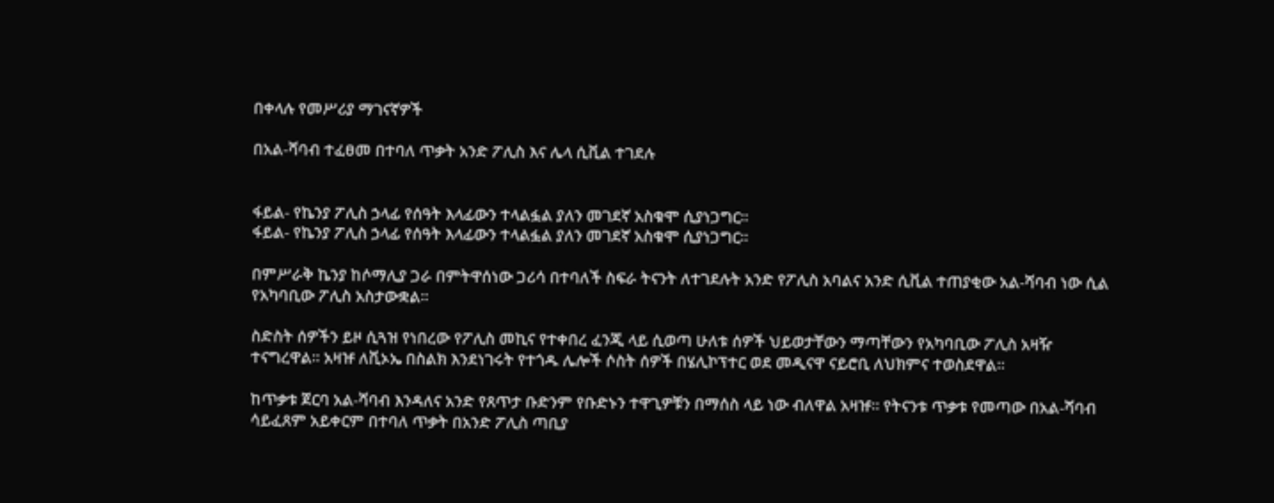በቀላሉ የመሥሪያ ማገናኛዎች

በአል-ሻባብ ተፈፀመ በተባለ ጥቃት አንድ ፖሊስ እና ሌላ ሲቪል ተገደሉ


ፋይል- የኬንያ ፖሊስ ኃላፊ የሰዓት እላፊውን ተላልፏል ያለን መገደኛ አስቁሞ ሲያነጋግር።
ፋይል- የኬንያ ፖሊስ ኃላፊ የሰዓት እላፊውን ተላልፏል ያለን መገደኛ አስቁሞ ሲያነጋግር።

በምሥራቅ ኬንያ ከሶማሊያ ጋራ በምትዋሰነው ጋሪሳ በተባለች ስፍራ ትናንት ለተገደሉት አንድ የፖሊስ አባልና አንድ ሲቪል ተጠያቂው አል-ሻባብ ነው ሲል የአካባቢው ፖሊስ አስታውቋል።

ስድስት ሰዎችን ይዞ ሲጓዝ የነበረው የፖሊስ መኪና የተቀበረ ፈንጂ ላይ ሲወጣ ሁለቱ ሰዎች ህይወታቸውን ማጣቸውን የአካባቢው ፖሊስ አዛዥ ተናግረዋል። አዛዡ ለቪኦኤ በስልክ እንደነገሩት የተጎዱ ሌሎች ሶስት ሰዎች በሄሊኮፕተር ወደ መዲናዋ ናይሮቢ ለህክምና ተወስደዋል።

ከጥቃቱ ጀርባ አል-ሻባብ እንዳለና አንድ የጸጥታ ቡድንም የቡድኑን ተዋጊዎቹን በማሰስ ላይ ነው ብለዋል አዛዡ። የትናንቱ ጥቃቱ የመጣው በአል-ሻባብ ሳይፈጸም አይቀርም በተባለ ጥቃት በአንድ ፖሊስ ጣቢያ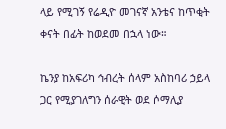ላይ የሚገኝ የሬዲዮ መገናኛ አንቴና ከጥቂት ቀናት በፊት ከወደመ በኋላ ነው።

ኬንያ ከአፍሪካ ኅብረት ሰላም አስከባሪ ኃይላ ጋር የሚያገለግን ሰራዊት ወደ ሶማሊያ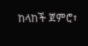ከላከች ጀምሮ፣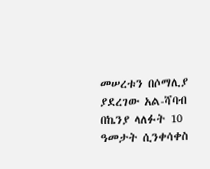መሠረቱን በሶማሊያ ያደረገው አል-ሻባብ በኬንያ ላለፉት 10 ዓመታት ሲንቀሳቀስ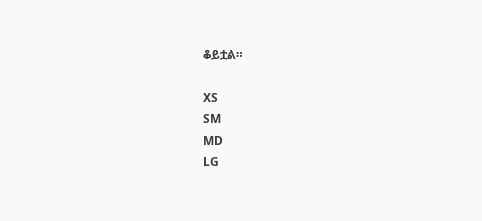ቆይቷል።

XS
SM
MD
LG